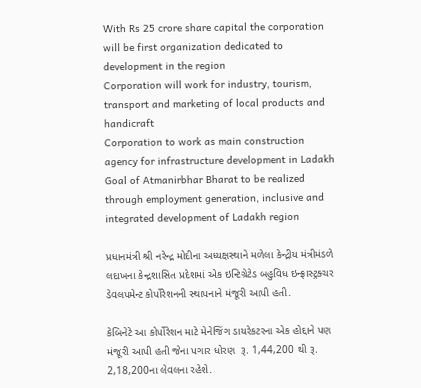With Rs 25 crore share capital the corporation will be first organization dedicated to development in the region
Corporation will work for industry, tourism, transport and marketing of local products and handicraft
Corporation to work as main construction agency for infrastructure development in Ladakh
Goal of Atmanirbhar Bharat to be realized through employment generation, inclusive and integrated development of Ladakh region

પ્રધાનમંત્રી શ્રી નરેન્દ્ર મોદીના અધ્યક્ષસ્થાને મળેલા કેન્દ્રીય મંત્રીમંડળે લદાખના કેન્દ્રશાસિત પ્રદેશમાં એક ઇન્ટિગ્રેટેડ બહુવિધ ઇન્ફ્રાસ્ટ્રક્ચર ડેવલપમેન્ટ કોર્પોરેશનની સ્થાપનાને મંજૂરી આપી હતી.

કેબિનેટે આ કોર્પોરેશન માટે મેનેજિંગ ડાયરેકટરના એક હોદ્દાને પણ મંજૂરી આપી હતી જેના પગાર ધોરણ  રૂ. 1,44,200 થી રૂ. 2,18,200ના લેવલના રહેશે.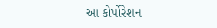આ કોર્પોરેશન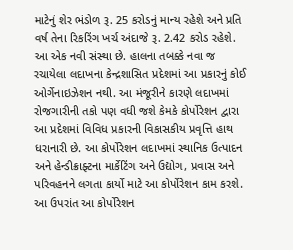માટેનું શેર ભંડોળ રૂ. 25 કરોડનું માન્ય રહેશે અને પ્રતિ વર્ષ તેના રિકરિંગ ખર્ચ અંદાજે રૂ. 2.42 કરોડ રહેશે. આ એક નવી સંસ્થા છે. હાલના તબક્કે નવા જ રચાયેલા લદાખના કેન્દ્રશાસિત પ્રદેશમાં આ પ્રકારનું કોઈ ઓર્ગેનાઇઝેશન નથી. આ મંજૂરીને કારણે લદાખમાં રોજગારીની તકો પણ વધી જશે કેમકે કોર્પોરેશન દ્વારા આ પ્રદેશમાં વિવિધ પ્રકારની વિકાસકીય પ્રવૃત્તિ હાથ ધરાનારી છે. આ કોર્પોરેશન લદાખમાં સ્થાનિક ઉત્પાદન અને હેન્ડીક્રાફ્ટના માર્કેટિંગ અને ઉદ્યોગ, પ્રવાસ અને પરિવહનને લગતા કાર્યો માટે આ કોર્પોરેશન કામ કરશે. આ ઉપરાંત આ કોર્પોરેશન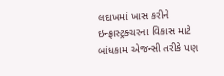લદાખમાં ખાસ કરીને ઇન્ફ્રાસ્ટ્રક્ચરના વિકાસ માટે બાંધકામ એજન્સી તરીકે પણ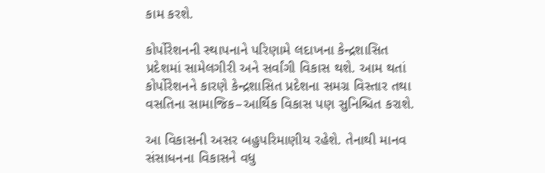કામ કરશે.

કોર્પોરેશનની સ્થાપનાને પરિણામે લદાખના કેન્દ્રશાસિત પ્રદેશમાં સામેલગીરી અને સર્વાંગી વિકાસ થશે. આમ થતાં કોર્પોરેશનને કારણે કેન્દ્રશાસિત પ્રદેશના સમગ્ર વિસ્તાર તથા વસતિના સામાજિક–આર્થિક વિકાસ પણ સુનિશ્ચિત કરાશે.

આ વિકાસની અસર બહુપરિમાણીય રહેશે. તેનાથી માનવ સંસાધનના વિકાસને વધુ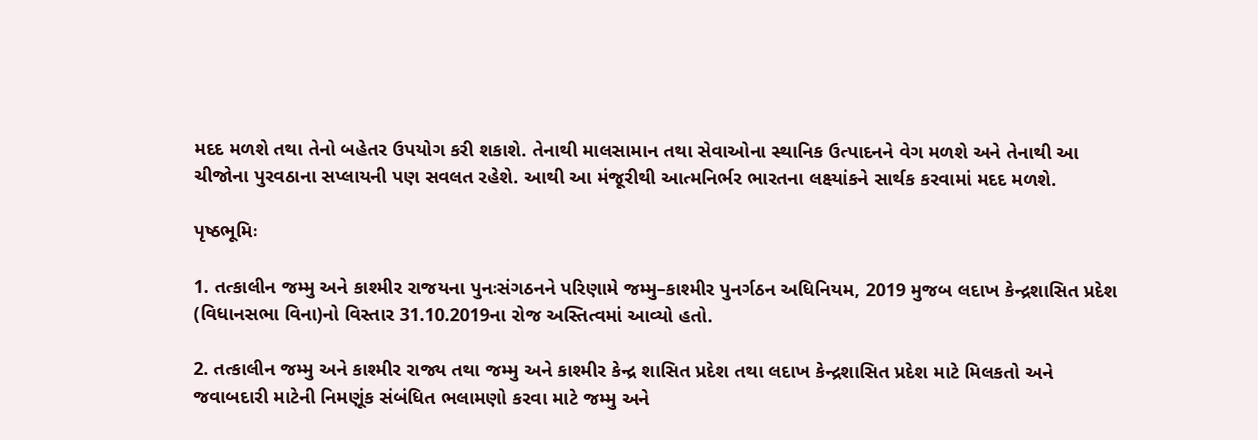મદદ મળશે તથા તેનો બહેતર ઉપયોગ કરી શકાશે. તેનાથી માલસામાન તથા સેવાઓના સ્થાનિક ઉત્પાદનને વેગ મળશે અને તેનાથી આ ચીજોના પુરવઠાના સપ્લાયની પણ સવલત રહેશે. આથી આ મંજૂરીથી આત્મનિર્ભર ભારતના લક્ષ્યાંકને સાર્થક કરવામાં મદદ મળશે.

પૃષ્ઠભૂમિઃ

1. તત્કાલીન જમ્મુ અને કાશ્મીર રાજયના પુનઃસંગઠનને પરિણામે જમ્મુ–કાશ્મીર પુનર્ગઠન અધિનિયમ, 2019 મુજબ લદાખ કેન્દ્રશાસિત પ્રદેશ (વિધાનસભા વિના)નો વિસ્તાર 31.10.2019ના રોજ અસ્તિત્વમાં આવ્યો હતો.

2. તત્કાલીન જમ્મુ અને કાશ્મીર રાજ્ય તથા જમ્મુ અને કાશ્મીર કેન્દ્ર શાસિત પ્રદેશ તથા લદાખ કેન્દ્રશાસિત પ્રદેશ માટે મિલકતો અને જવાબદારી માટેની નિમણૂંક સંબંધિત ભલામણો કરવા માટે જમ્મુ અને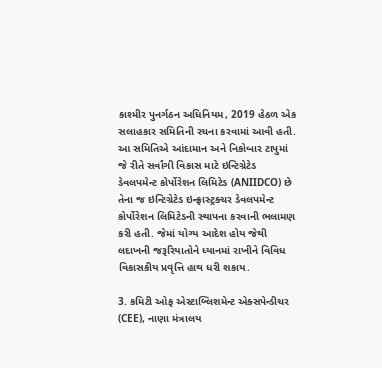કાશ્મીર પુનર્ગઠન અધિનિયમ, 2019 હેઠળ એક સલાહકાર સમિતિની રચના કરવામાં આવી હતી. આ સમિતિએ આંદામાન અને નિકોબાર ટાપુમાં જે રીતે સર્વાંગી વિકાસ માટે ઇન્ટિગ્રેટેડ ડેવલપમેન્ટ કોર્પોરેશન લિમિટેડ (ANIIDCO) છે તેના જ ઇન્ટિગ્રેટેડ ઇન્ફ્રાસ્ટ્રક્ચર ડેવલપમેન્ટ કોર્પોરેશન લિમિટેડની સ્થાપના કરવાની ભલામણ કરી હતી. જેમાં યોગ્ય આદેશ હોય જેથી લદાખની જરૂરિયાતોને ધ્યાનમાં રાખીને વિવિધ વિકાસકીય પ્રવૃત્તિ હાથ ધરી શકાય.

3. કમિટી ઓફ એસ્ટાબ્લિશમેન્ટ એક્સપેન્ડીચર (CEE), નાણા મંત્રાલય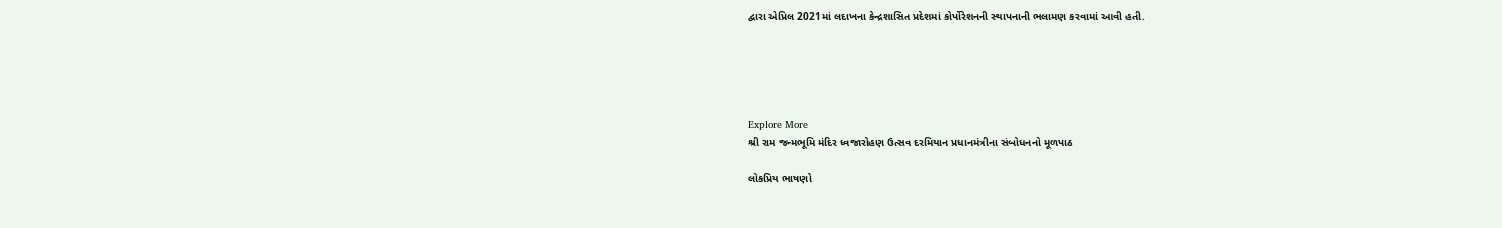દ્વારા એપ્રિલ 2021માં લદાખના કેન્દ્રશાસિત પ્રદેશમાં કોર્પોરેશનની સ્થાપનાની ભલામણ કરવામાં આવી હતી.





Explore More
શ્રી રામ જન્મભૂમિ મંદિર ધ્વજારોહણ ઉત્સવ દરમિયાન પ્રધાનમંત્રીના સંબોધનનો મૂળપાઠ

લોકપ્રિય ભાષણો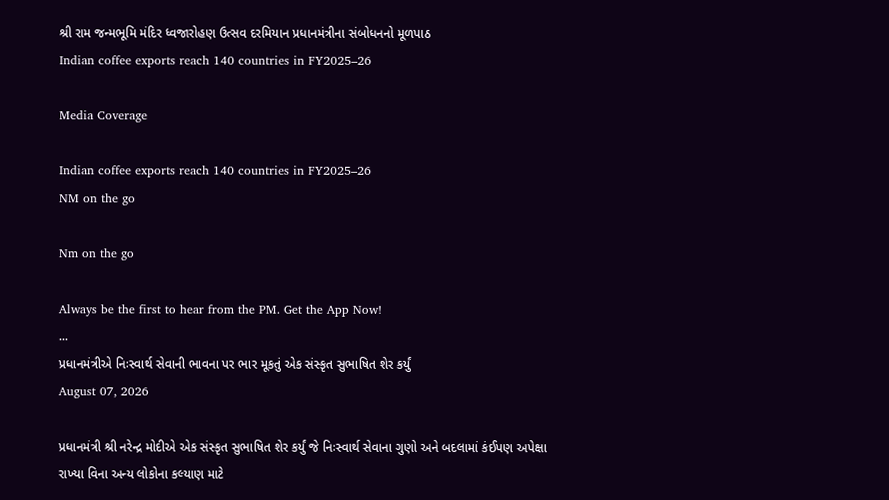શ્રી રામ જન્મભૂમિ મંદિર ધ્વજારોહણ ઉત્સવ દરમિયાન પ્રધાનમંત્રીના સંબોધનનો મૂળપાઠ
Indian coffee exports reach 140 countries in FY2025–26

Media Coverage

Indian coffee exports reach 140 countries in FY2025–26
NM on the go

Nm on the go

Always be the first to hear from the PM. Get the App Now!
...
પ્રધાનમંત્રીએ નિઃસ્વાર્થ સેવાની ભાવના પર ભાર મૂકતું એક સંસ્કૃત સુભાષિત શેર કર્યું
August 07, 2026

પ્રધાનમંત્રી શ્રી નરેન્દ્ર મોદીએ એક સંસ્કૃત સુભાષિત શેર કર્યું જે નિઃસ્વાર્થ સેવાના ગુણો અને બદલામાં કંઈપણ અપેક્ષા રાખ્યા વિના અન્ય લોકોના કલ્યાણ માટે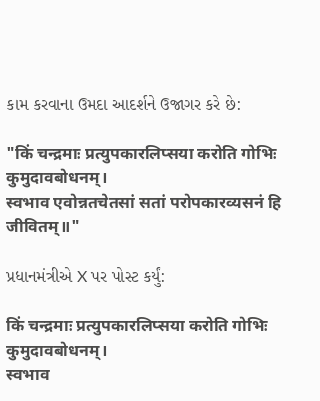કામ કરવાના ઉમદા આદર્શને ઉજાગર કરે છે:

"किं चन्द्रमाः प्रत्युपकारलिप्सया करोति गोभिः कुमुदावबोधनम्।
स्वभाव एवोन्नतचेतसां सतां परोपकारव्यसनं हि जीवितम्॥"

પ્રધાનમંત્રીએ X પર પોસ્ટ કર્યું:

किं चन्द्रमाः प्रत्युपकारलिप्सया करोति गोभिः कुमुदावबोधनम्।
स्वभाव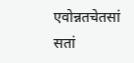एवोन्नतचेतसां सतां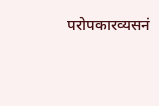परोपकारव्यसनं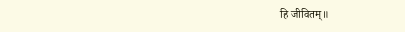हि जीवितम्॥